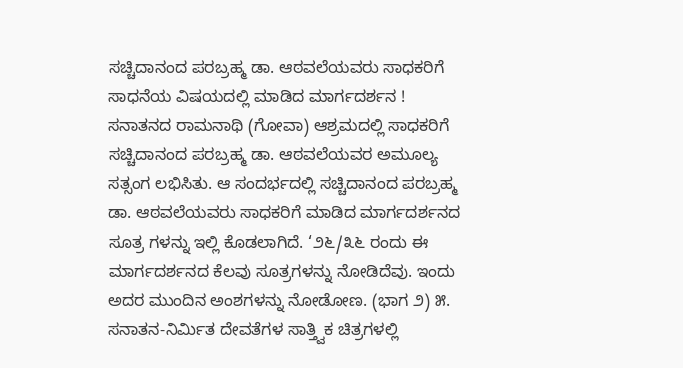ಸಚ್ಚಿದಾನಂದ ಪರಬ್ರಹ್ಮ ಡಾ. ಆಠವಲೆಯವರು ಸಾಧಕರಿಗೆ ಸಾಧನೆಯ ವಿಷಯದಲ್ಲಿ ಮಾಡಿದ ಮಾರ್ಗದರ್ಶನ !
ಸನಾತನದ ರಾಮನಾಥಿ (ಗೋವಾ) ಆಶ್ರಮದಲ್ಲಿ ಸಾಧಕರಿಗೆ ಸಚ್ಚಿದಾನಂದ ಪರಬ್ರಹ್ಮ ಡಾ. ಆಠವಲೆಯವರ ಅಮೂಲ್ಯ ಸತ್ಸಂಗ ಲಭಿಸಿತು. ಆ ಸಂದರ್ಭದಲ್ಲಿ ಸಚ್ಚಿದಾನಂದ ಪರಬ್ರಹ್ಮ ಡಾ. ಆಠವಲೆಯವರು ಸಾಧಕರಿಗೆ ಮಾಡಿದ ಮಾರ್ಗದರ್ಶನದ ಸೂತ್ರ ಗಳನ್ನು ಇಲ್ಲಿ ಕೊಡಲಾಗಿದೆ. ‘೨೬/೩೬ ರಂದು ಈ ಮಾರ್ಗದರ್ಶನದ ಕೆಲವು ಸೂತ್ರಗಳನ್ನು ನೋಡಿದೆವು. ಇಂದು ಅದರ ಮುಂದಿನ ಅಂಶಗಳನ್ನು ನೋಡೋಣ. (ಭಾಗ ೨) ೫. ಸನಾತನ-ನಿರ್ಮಿತ ದೇವತೆಗಳ ಸಾತ್ತ್ವಿಕ ಚಿತ್ರಗಳಲ್ಲಿ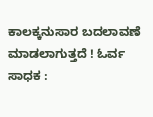ಕಾಲಕ್ಕನುಸಾರ ಬದಲಾವಣೆ ಮಾಡಲಾಗುತ್ತದೆ ! ಓರ್ವ ಸಾಧಕ :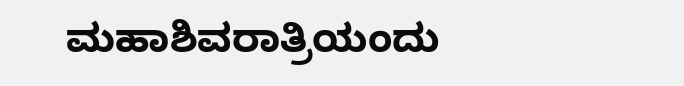ಮಹಾಶಿವರಾತ್ರಿಯಂದು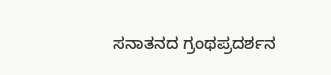ಸನಾತನದ ಗ್ರಂಥಪ್ರದರ್ಶನ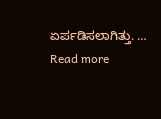ಏರ್ಪಡಿಸಲಾಗಿತ್ತು. … Read more